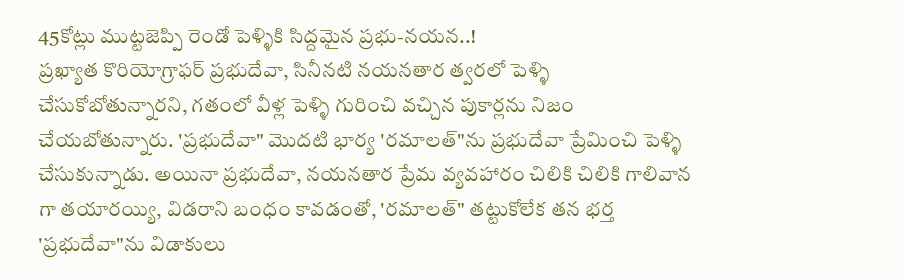45కోట్లు ముట్టజెప్పి రెండో పెళ్ళికి సిద్దమైన ప్రభు-నయన..!
ప్రఖ్యాత కొరియోగ్రాఫర్ ప్రభుదేవా, సినీనటి నయనతార త్వరలో పెళ్ళి చేసుకోబోతున్నారని, గతంలో వీళ్ల పెళ్ళి గురించి వచ్చిన పుకార్లను నిజం చేయబోతున్నారు. 'ప్రభుదేవా" మొదటి భార్య 'రమాలత్"ను ప్రభుదేవా ప్రేమించి పెళ్ళి చేసుకున్నాడు. అయినా ప్రభుదేవా, నయనతార ప్రేమ వ్యవహారం చిలికి చిలికి గాలివాన గా తయారయ్యి, విడరాని బంధం కావడంతో, 'రమాలత్" తట్టుకోలేక తన భర్త 'ప్రభుదేవా"ను విడాకులు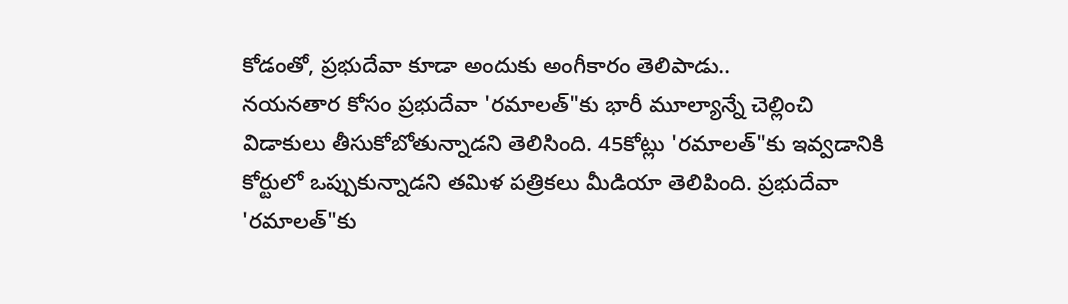కోడంతో, ప్రభుదేవా కూడా అందుకు అంగీకారం తెలిపాడు..
నయనతార కోసం ప్రభుదేవా 'రమాలత్"కు భారీ మూల్యాన్నే చెల్లించి విడాకులు తీసుకోబోతున్నాడని తెలిసింది. 45కోట్లు 'రమాలత్"కు ఇవ్వడానికి కోర్టులో ఒప్పుకున్నాడని తమిళ పత్రికలు మీడియా తెలిపింది. ప్రభుదేవా 'రమాలత్"కు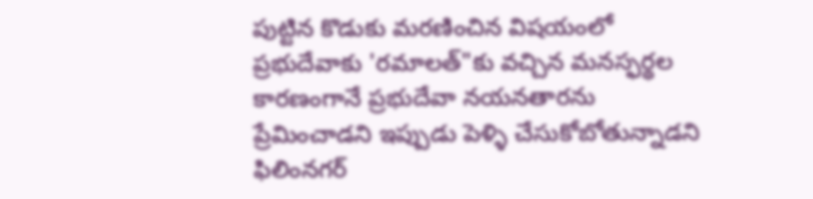పుట్టిన కొడుకు మరణించిన విషయంలో ప్రభుదేవాకు 'రమాలత్"కు వచ్చిన మనస్ఫర్థల కారణంగానే ప్రభుదేవా నయనతారను ప్రేమించాడని ఇప్పుడు పెళ్ళి చేసుకోబోతున్నాడని ఫిలింనగర్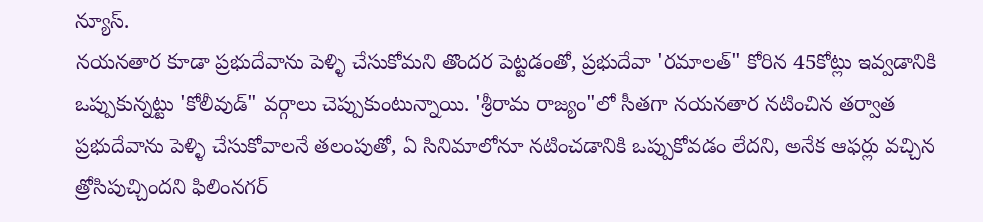న్యూస్.
నయనతార కూడా ప్రభుదేవాను పెళ్ళి చేసుకోమని తొందర పెట్టడంతో, ప్రభుదేవా 'రమాలత్" కోరిన 45కోట్లు ఇవ్వడానికి ఒప్పుకున్నట్టు 'కోలీవుడ్" వర్గాలు చెప్పుకుంటున్నాయి. 'శ్రీరామ రాజ్యం"లో సీతగా నయనతార నటించిన తర్వాత ప్రభుదేవాను పెళ్ళి చేసుకోవాలనే తలంపుతో, ఏ సినిమాలోనూ నటించడానికి ఒప్పుకోవడం లేదని, అనేక ఆఫర్లు వచ్చిన త్రోసిపుచ్చిందని ఫిలింనగర్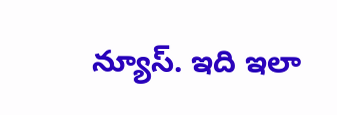న్యూస్. ఇది ఇలా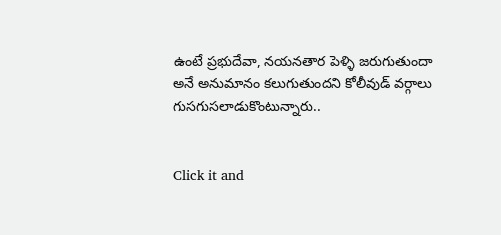ఉంటే ప్రభుదేవా, నయనతార పెళ్ళి జరుగుతుందా అనే అనుమానం కలుగుతుందని కోలీవుడ్ వర్గాలు గుసగుసలాడుకొంటున్నారు..


Click it and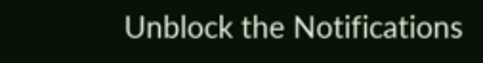Unblock the Notifications